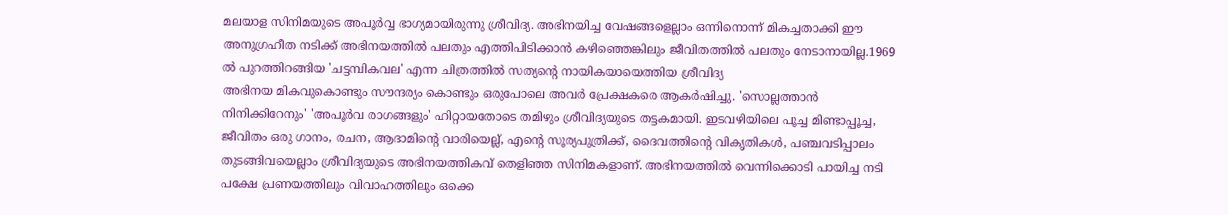മലയാള സിനിമയുടെ അപൂർവ്വ ഭാഗ്യമായിരുന്നു ശ്രീവിദ്യ. അഭിനയിച്ച വേഷങ്ങളെല്ലാം ഒന്നിനൊന്ന് മികച്ചതാക്കി ഈ അനുഗ്രഹീത നടിക്ക് അഭിനയത്തിൽ പലതും എത്തിപിടിക്കാൻ കഴിഞ്ഞെങ്കിലും ജീവിതത്തിൽ പലതും നേടാനായില്ല.1969 ൽ പുറത്തിറങ്ങിയ 'ചട്ടമ്പികവല' എന്ന ചിത്രത്തിൽ സത്യന്റെ നായികയായെത്തിയ ശ്രീവിദ്യ
അഭിനയ മികവുകൊണ്ടും സൗന്ദര്യം കൊണ്ടും ഒരുപോലെ അവർ പ്രേക്ഷകരെ ആകർഷിച്ചു. 'സൊല്ലത്താൻ നിനിക്കിറേനും' 'അപൂർവ രാഗങ്ങളും' ഹിറ്റായതോടെ തമിഴും ശ്രീവിദ്യയുടെ തട്ടകമായി. ഇടവഴിയിലെ പൂച്ച മിണ്ടാപ്പൂച്ച, ജീവിതം ഒരു ഗാനം, രചന, ആദാമിന്റെ വാരിയെല്ല്, എന്റെ സൂര്യപുത്രിക്ക്, ദൈവത്തിന്റെ വികൃതികൾ, പഞ്ചവടിപ്പാലം തുടങ്ങിവയെല്ലാം ശ്രീവിദ്യയുടെ അഭിനയത്തികവ് തെളിഞ്ഞ സിനിമകളാണ്. അഭിനയത്തിൽ വെന്നിക്കൊടി പായിച്ച നടി പക്ഷേ പ്രണയത്തിലും വിവാഹത്തിലും ഒക്കെ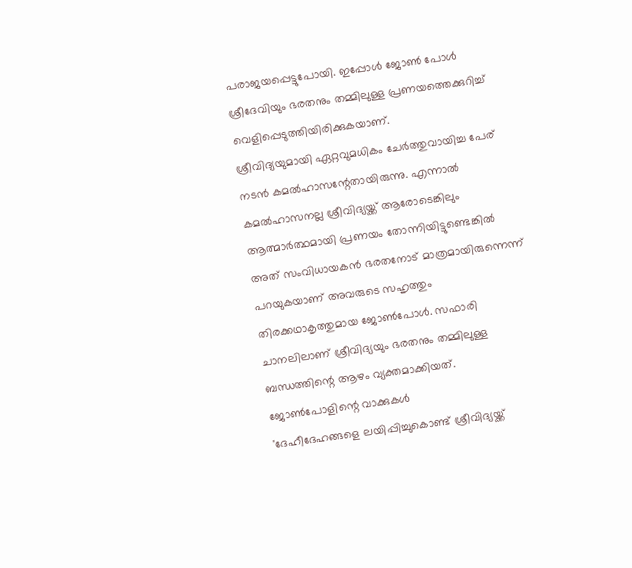പരാജയപ്പെട്ടുപോയി. ഇപ്പോൾ ജോൺ പോൾ ശ്രീദേവിയും ഭരതനും തമ്മിലുള്ള പ്രണയത്തെക്കുറിച്ച് വെളിപ്പെടുത്തിയിരിക്കുകയാണ്.
ശ്രീവിദ്യയുമായി ഏറ്റവുമധികം ചേർത്തുവായിച്ച പേര് നടൻ കമൽഹാസന്റേതായിരുന്നു. എന്നാൽ കമൽഹാസനല്ല ശ്രീവിദ്യയ്ക്ക് ആരോടെങ്കിലും ആത്മാർത്ഥമായി പ്രണയം തോന്നിയിട്ടുണ്ടെങ്കിൽ അത് സംവിധായകൻ ഭരതനോട് മാത്രമായിരുന്നെന്ന് പറയുകയാണ് അവരുടെ സഹൃത്തും തിരക്കഥാകൃത്തുമായ ജോൺപോൾ. സഫാരി ചാനലിലാണ് ശ്രീവിദ്യയും ഭരതനും തമ്മിലുള്ള ബന്ധത്തിന്റെ ആഴം വ്യക്തമാക്കിയത്.
ജോൺപോളിന്റെ വാക്കുകൾ
'ദേഹീദേഹങ്ങളെ ലയിപ്പിച്ചുകൊണ്ട് ശ്രീവിദ്യയ്ക്ക്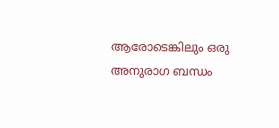ആരോടെങ്കിലും ഒരു അനുരാഗ ബന്ധം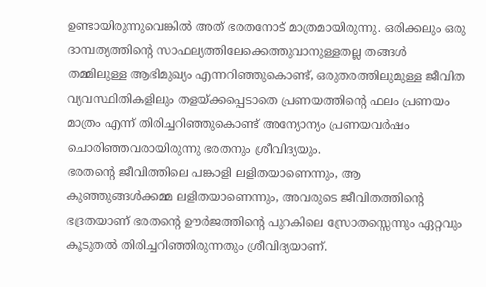ഉണ്ടായിരുന്നുവെങ്കിൽ അത് ഭരതനോട് മാത്രമായിരുന്നു. ഒരിക്കലും ഒരു ദാമ്പത്യത്തിന്റെ സാഫല്യത്തിലേക്കെത്തുവാനുള്ളതല്ല തങ്ങൾ തമ്മിലുള്ള ആഭിമുഖ്യം എന്നറിഞ്ഞുകൊണ്ട്, ഒരുതരത്തിലുമുള്ള ജീവിത വ്യവസ്ഥിതികളിലും തളയ്ക്കപ്പെടാതെ പ്രണയത്തിന്റെ ഫലം പ്രണയം മാത്രം എന്ന് തിരിച്ചറിഞ്ഞുകൊണ്ട് അന്യോന്യം പ്രണയവർഷം ചൊരിഞ്ഞവരായിരുന്നു ഭരതനും ശ്രീവിദ്യയും.
ഭരതന്റെ ജീവിത്തിലെ പങ്കാളി ലളിതയാണെന്നും, ആ കുഞ്ഞുങ്ങൾക്കമ്മ ലളിതയാണെന്നും, അവരുടെ ജീവിതത്തിന്റെ ഭദ്രതയാണ് ഭരതന്റെ ഊർജത്തിന്റെ പുറകിലെ സ്രോതസ്സെന്നും ഏറ്റവും കൂടുതൽ തിരിച്ചറിഞ്ഞിരുന്നതും ശ്രീവിദ്യയാണ്.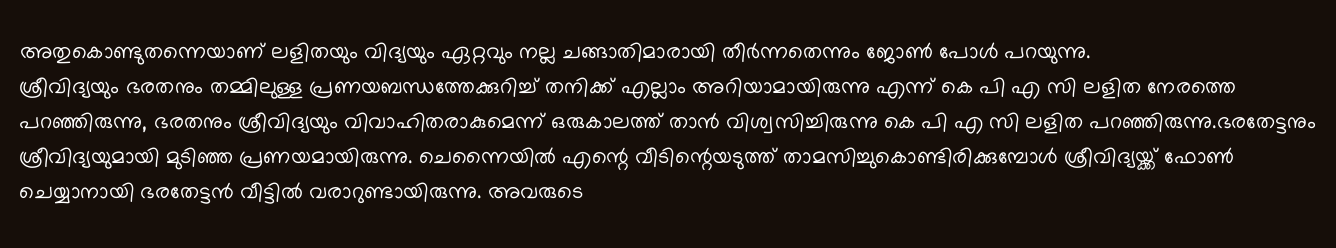അതുകൊണ്ടുതന്നെയാണ് ലളിതയും വിദ്യയും ഏറ്റവും നല്ല ചങ്ങാതിമാരായി തീർന്നതെന്നും ജോൺ പോൾ പറയുന്നു.
ശ്രീവിദ്യയും ഭരതനും തമ്മിലുള്ള പ്രണയബന്ധത്തേക്കുറിച്ച് തനിക്ക് എല്ലാം അറിയാമായിരുന്നു എന്ന് കെ പി എ സി ലളിത നേരത്തെ പറഞ്ഞിരുന്നു, ഭരതനും ശ്രീവിദ്യയും വിവാഹിതരാകുമെന്ന് ഒരുകാലത്ത് താൻ വിശ്വസിച്ചിരുന്നു കെ പി എ സി ലളിത പറഞ്ഞിരുന്നു.ഭരതേട്ടനും ശ്രീവിദ്യയുമായി മുടിഞ്ഞ പ്രണയമായിരുന്നു. ചെന്നൈയിൽ എന്റെ വീടിന്റെയടുത്ത് താമസിച്ചുകൊണ്ടിരിക്കുമ്പോൾ ശ്രീവിദ്യയ്ക്ക് ഫോൺ ചെയ്യാനായി ഭരതേട്ടൻ വീട്ടിൽ വരാറുണ്ടായിരുന്നു. അവരുടെ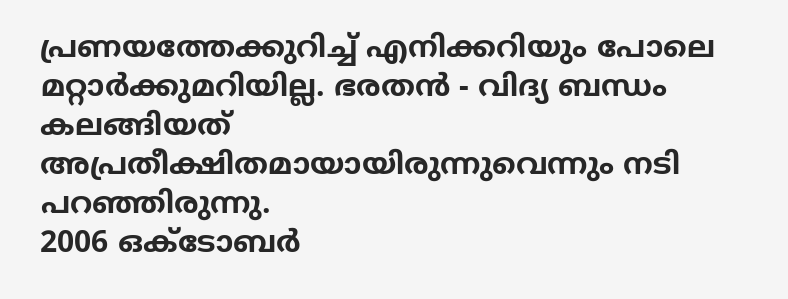പ്രണയത്തേക്കുറിച്ച് എനിക്കറിയും പോലെ മറ്റാർക്കുമറിയില്ല. ഭരതൻ - വിദ്യ ബന്ധം കലങ്ങിയത് അപ്രതീക്ഷിതമായായിരുന്നുവെന്നും നടി പറഞ്ഞിരുന്നു.
2006 ഒക്ടോബർ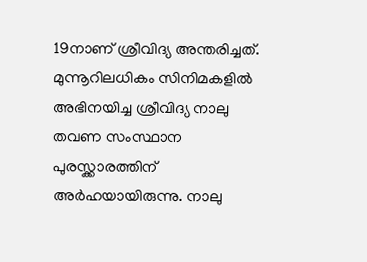19നാണ് ശ്രീവിദ്യ അന്തരിച്ചത്. മുന്നൂറിലധികം സിനിമകളിൽ അഭിനയിച്ച ശ്രീവിദ്യ നാലു തവണ സംസ്ഥാന പുരസ്ക്കാരത്തിന് അർഹയായിരുന്നു. നാലു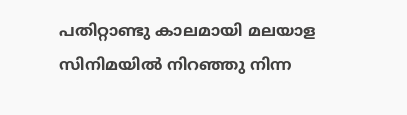പതിറ്റാണ്ടു കാലമായി മലയാള സിനിമയിൽ നിറഞ്ഞു നിന്ന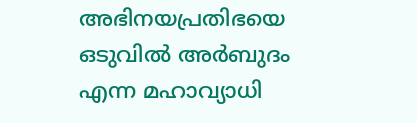അഭിനയപ്രതിഭയെ ഒടുവിൽ അർബുദം എന്ന മഹാവ്യാധി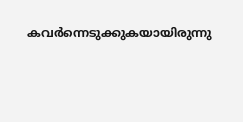കവർന്നെടുക്കുകയായിരുന്നു